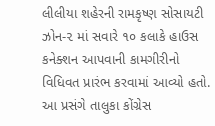લીલીયા શહેરની રામકૃષ્ણ સોસાયટી ઝોન-૨ માં સવારે ૧૦ કલાકે હાઉસ કનેક્શન આપવાની કામગીરીનો વિધિવત પ્રારંભ કરવામાં આવ્યો હતો. આ પ્રસંગે તાલુકા કોંગ્રેસ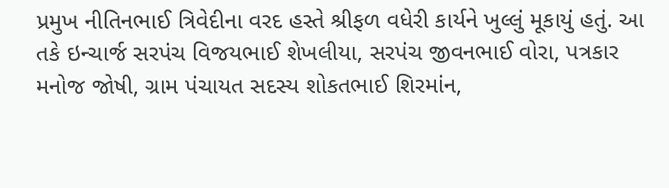પ્રમુખ નીતિનભાઈ ત્રિવેદીના વરદ હસ્તે શ્રીફળ વધેરી કાર્યને ખુલ્લું મૂકાયું હતું. આ તકે ઇન્ચાર્જ સરપંચ વિજયભાઈ શેખલીયા, સરપંચ જીવનભાઈ વોરા, પત્રકાર મનોજ જોષી, ગ્રામ પંચાયત સદસ્ય શોકતભાઈ શિરમાંન,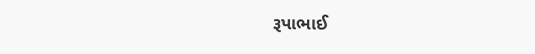રૂપાભાઈ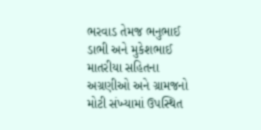ભરવાડ તેમજ ભનુભાઈ ડાભી અને મુકેશભાઈ માતરીયા સહિતના અગ્રણીઓ અને ગ્રામજનો મોટી સંખ્યામાં ઉપસ્થિત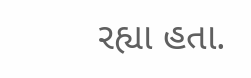રહ્યા હતા.